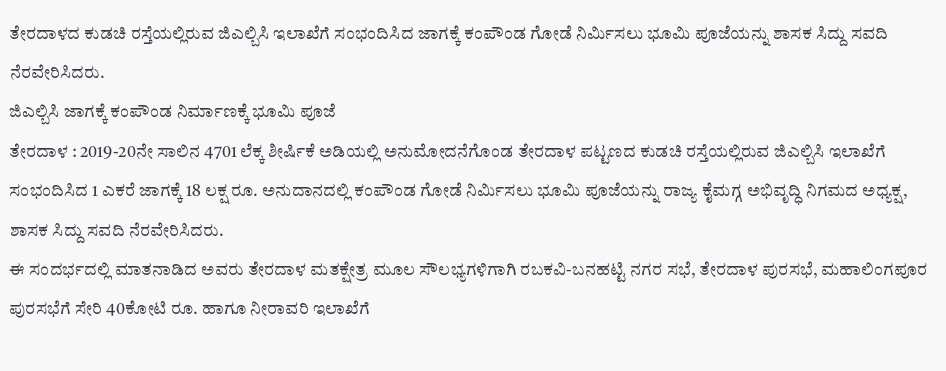ತೇರದಾಳದ ಕುಡಚಿ ರಸ್ತೆಯಲ್ಲಿರುವ ಜಿಎಲ್ಬಿಸಿ ಇಲಾಖೆಗೆ ಸಂಭಂದಿಸಿದ ಜಾಗಕ್ಕೆ ಕಂಪೌಂಡ ಗೋಡೆ ನಿರ್ಮಿಸಲು ಭೂಮಿ ಪೂಜೆಯನ್ನು ಶಾಸಕ ಸಿದ್ದು ಸವದಿ ನೆರವೇರಿಸಿದರು.
ಜಿಎಲ್ಬಿಸಿ ಜಾಗಕ್ಕೆ ಕಂಪೌಂಡ ನಿರ್ಮಾಣಕ್ಕೆ ಭೂಮಿ ಪೂಜೆ
ತೇರದಾಳ : 2019-20ನೇ ಸಾಲಿನ 4701 ಲೆಕ್ಕ ಶೀರ್ಷಿಕೆ ಅಡಿಯಲ್ಲಿ ಅನುಮೋದನೆಗೊಂಡ ತೇರದಾಳ ಪಟ್ಟಣದ ಕುಡಚಿ ರಸ್ತೆಯಲ್ಲಿರುವ ಜಿಎಲ್ಬಿಸಿ ಇಲಾಖೆಗೆ ಸಂಭಂದಿಸಿದ 1 ಎಕರೆ ಜಾಗಕ್ಕೆ 18 ಲಕ್ಷ ರೂ. ಅನುದಾನದಲ್ಲಿ ಕಂಪೌಂಡ ಗೋಡೆ ನಿರ್ಮಿಸಲು ಭೂಮಿ ಪೂಜೆಯನ್ನು ರಾಜ್ಯ ಕೈಮಗ್ಗ ಅಭಿವೃದ್ಧಿ ನಿಗಮದ ಅಧ್ಯಕ್ಷ, ಶಾಸಕ ಸಿದ್ದು ಸವದಿ ನೆರವೇರಿಸಿದರು.
ಈ ಸಂದರ್ಭದಲ್ಲಿ ಮಾತನಾಡಿದ ಅವರು ತೇರದಾಳ ಮತಕ್ಷೇತ್ರ ಮೂಲ ಸೌಲಭ್ಯಗಳಿಗಾಗಿ ರಬಕವಿ-ಬನಹಟ್ಟಿ ನಗರ ಸಭೆ, ತೇರದಾಳ ಪುರಸಭೆ, ಮಹಾಲಿಂಗಪೂರ ಪುರಸಭೆಗೆ ಸೇರಿ 40ಕೋಟಿ ರೂ. ಹಾಗೂ ನೀರಾವರಿ ಇಲಾಖೆಗೆ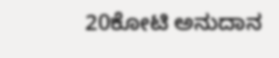20ಕೋಟಿ ಅನುದಾನ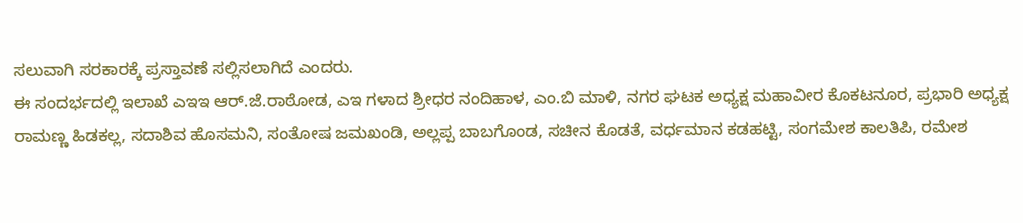ಸಲುವಾಗಿ ಸರಕಾರಕ್ಕೆ ಪ್ರಸ್ತಾವಣೆ ಸಲ್ಲಿಸಲಾಗಿದೆ ಎಂದರು.
ಈ ಸಂದರ್ಭದಲ್ಲಿ ಇಲಾಖೆ ಎಇಇ ಆರ್.ಜೆ.ರಾಠೋಡ, ಎಇ ಗಳಾದ ಶ್ರೀಧರ ನಂದಿಹಾಳ, ಎಂ.ಬಿ ಮಾಳಿ, ನಗರ ಘಟಕ ಅಧ್ಯಕ್ಷ ಮಹಾವೀರ ಕೊಕಟನೂರ, ಪ್ರಭಾರಿ ಅಧ್ಯಕ್ಷ ರಾಮಣ್ಣ ಹಿಡಕಲ್ಲ, ಸದಾಶಿವ ಹೊಸಮನಿ, ಸಂತೋಷ ಜಮಖಂಡಿ, ಅಲ್ಲಪ್ಪ ಬಾಬಗೊಂಡ, ಸಚೀನ ಕೊಡತೆ, ವರ್ಧಮಾನ ಕಡಹಟ್ಟಿ, ಸಂಗಮೇಶ ಕಾಲತಿಪಿ, ರಮೇಶ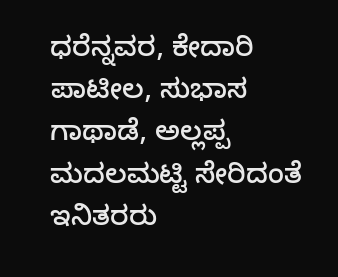ಧರೆನ್ನವರ, ಕೇದಾರಿ ಪಾಟೀಲ, ಸುಭಾಸ ಗಾಥಾಡೆ, ಅಲ್ಲಪ್ಪ ಮದಲಮಟ್ಟಿ ಸೇರಿದಂತೆ ಇನಿತರರು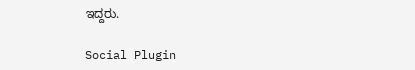ಇದ್ದರು.

Social Plugin